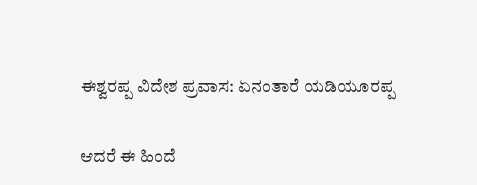ಈಶ್ವರಪ್ಪ ವಿದೇಶ ಪ್ರವಾಸ: ಏನಂತಾರೆ ಯಡಿಯೂರಪ್ಪ

ಆದರೆ ಈ ಹಿಂದೆ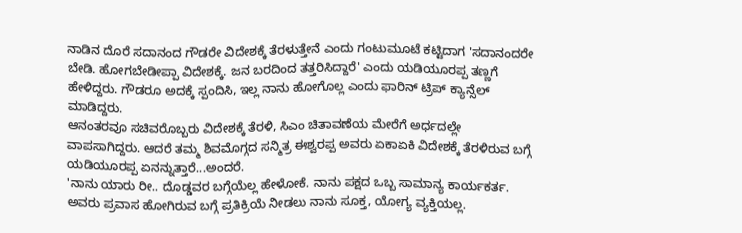ನಾಡಿನ ದೊರೆ ಸದಾನಂದ ಗೌಡರೇ ವಿದೇಶಕ್ಕೆ ತೆರಳುತ್ತೇನೆ ಎಂದು ಗಂಟುಮೂಟೆ ಕಟ್ಟಿದಾಗ 'ಸದಾನಂದರೇ ಬೇಡಿ. ಹೋಗಬೇಡೀಪ್ಪಾ ವಿದೇಶಕ್ಕೆ. ಜನ ಬರದಿಂದ ತತ್ತರಿಸಿದ್ದಾರೆ' ಎಂದು ಯಡಿಯೂರಪ್ಪ ತಣ್ಣಗೆ ಹೇಳಿದ್ದರು. ಗೌಡರೂ ಅದಕ್ಕೆ ಸ್ಪಂದಿಸಿ, ಇಲ್ಲ ನಾನು ಹೋಗೊಲ್ಲ ಎಂದು ಫಾರಿನ್ ಟ್ರಿಪ್ ಕ್ಯಾನ್ಸೆಲ್ ಮಾಡಿದ್ದರು.
ಆನಂತರವೂ ಸಚಿವರೊಬ್ಬರು ವಿದೇಶಕ್ಕೆ ತೆರಳಿ, ಸಿಎಂ ಚಿತಾವಣೆಯ ಮೇರೆಗೆ ಅರ್ಧದಲ್ಲೇ ವಾಪಸಾಗಿದ್ದರು. ಆದರೆ ತಮ್ಮ ಶಿವಮೊಗ್ಗದ ಸನ್ಮಿತ್ರ ಈಶ್ವರಪ್ಪ ಅವರು ಏಕಾಏಕಿ ವಿದೇಶಕ್ಕೆ ತೆರಳಿರುವ ಬಗ್ಗೆ ಯಡಿಯೂರಪ್ಪ ಏನನ್ನುತ್ತಾರೆ...ಅಂದರೆ.
'ನಾನು ಯಾರು ರೀ.. ದೊಡ್ಡವರ ಬಗ್ಗೆಯೆಲ್ಲ ಹೇಳೋಕೆ. ನಾನು ಪಕ್ಷದ ಒಬ್ಬ ಸಾಮಾನ್ಯ ಕಾರ್ಯಕರ್ತ. ಅವರು ಪ್ರವಾಸ ಹೋಗಿರುವ ಬಗ್ಗೆ ಪ್ರತಿಕ್ರಿಯೆ ನೀಡಲು ನಾನು ಸೂಕ್ತ, ಯೋಗ್ಯ ವ್ಯಕ್ತಿಯಲ್ಲ.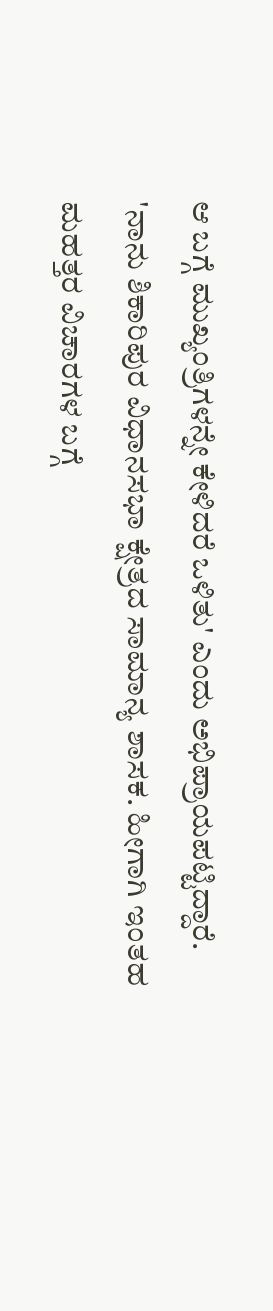ಆ ಬಗ್ಗೆ ಮುಖ್ಯಂತ್ರಿಗಳನ್ನೇ ಕೇಳಿದರೆ ಒಳಿತು' ಎಂದು ಅಭಿಪ್ರಾಯಪಟ್ಟಿದ್ದಾರೆ.
'ನಾನು ಶಿಕಾರಿಪುರ ವಿಧಾನಸಭಾ ಕ್ಷೇತ್ರದ ಸಾಮಾನ್ಯ ಶಾಸಕ. ಹೀಗಾಗಿ ಇಂತಹ ಮಹತ್ತರ ವಿಚಾರಗಳ ಬಗ್ಗೆ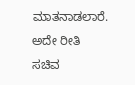ಮಾತನಾಡಲಾರೆ. ಅದೇ ರೀತಿ ಸಚಿವ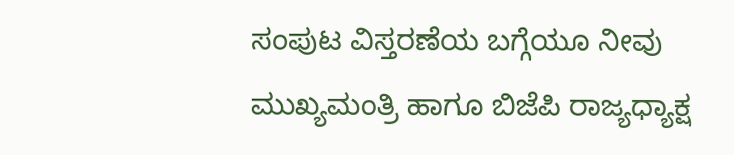ಸಂಪುಟ ವಿಸ್ತರಣೆಯ ಬಗ್ಗೆಯೂ ನೀವು ಮುಖ್ಯಮಂತ್ರಿ ಹಾಗೂ ಬಿಜೆಪಿ ರಾಜ್ಯಧ್ಯಾಕ್ಷ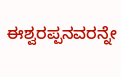ಈಶ್ವರಪ್ಪನವರನ್ನೇ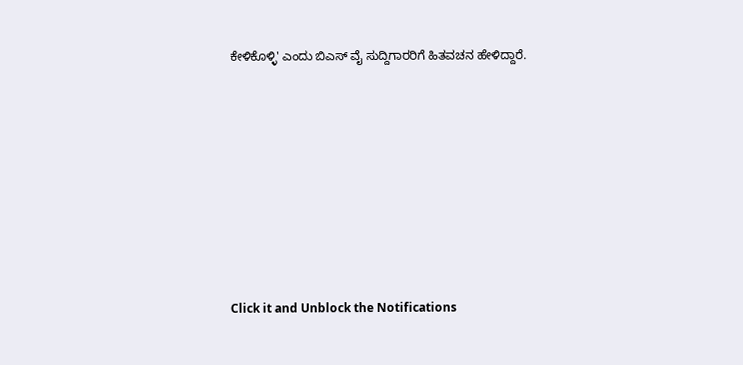ಕೇಳಿಕೊಳ್ಳಿ' ಎಂದು ಬಿಎಸ್ ವೈ ಸುದ್ದಿಗಾರರಿಗೆ ಹಿತವಚನ ಹೇಳಿದ್ದಾರೆ.












Click it and Unblock the Notifications